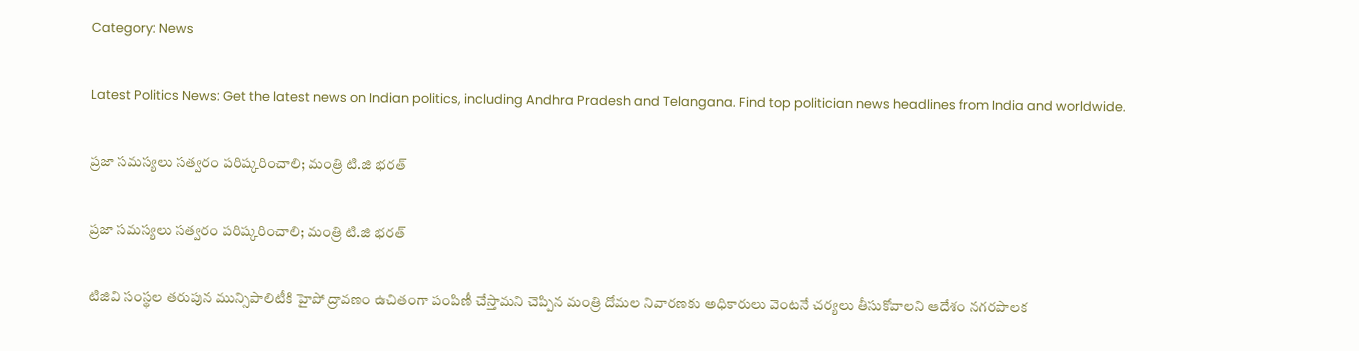Category: News

Latest Politics News: Get the latest news on Indian politics, including Andhra Pradesh and Telangana. Find top politician news headlines from India and worldwide.

ప్రజా సమస్యలు సత్వరం పరిష్కరించాలి; మంత్రి టి.జి భ‌ర‌త్

ప్రజా సమస్యలు సత్వరం పరిష్కరించాలి; మంత్రి టి.జి భ‌ర‌త్

టిజివి సంస్థ‌ల త‌రుపున మున్సిపాలిటీకి హైపో ద్రావ‌ణం ఉచితంగా పంపిణీ చేస్తామ‌ని చెప్పిన మంత్రి దోమ‌ల నివార‌ణ‌కు అధికారులు వెంట‌నే చ‌ర్య‌లు తీసుకోవాల‌ని ఆదేశం నగరపాలక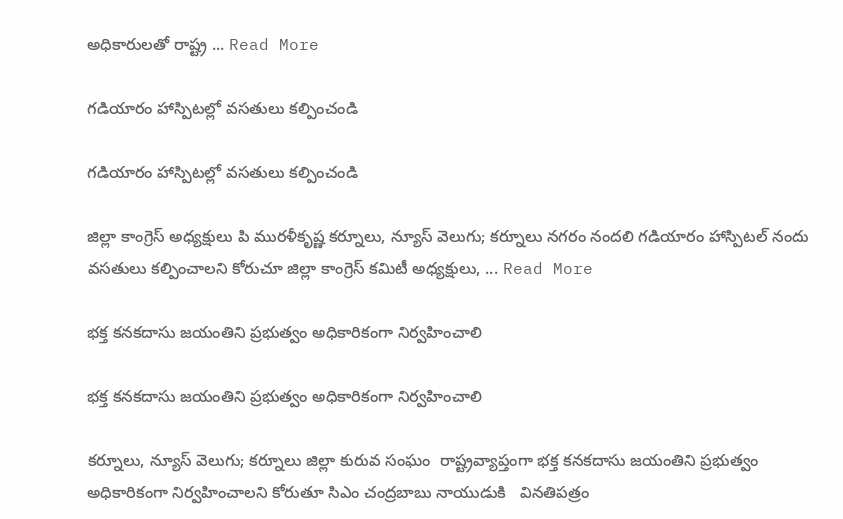అధికారులతో రాష్ట్ర‌ ... Read More

గడియారం హాస్పిటల్లో వసతులు కల్పించండి

గడియారం హాస్పిటల్లో వసతులు కల్పించండి

జిల్లా కాంగ్రెస్ అధ్యక్షులు పి మురళీకృష్ణ కర్నూలు, న్యూస్ వెలుగు; కర్నూలు నగరం నందలి గడియారం హాస్పిటల్ నందు వసతులు కల్పించాలని కోరుచూ జిల్లా కాంగ్రెస్ కమిటీ అధ్యక్షులు, ... Read More

భక్త కనకదాసు జయంతిని ప్రభుత్వం అధికారికంగా నిర్వహించాలి

భక్త కనకదాసు జయంతిని ప్రభుత్వం అధికారికంగా నిర్వహించాలి

కర్నూలు, న్యూస్ వెలుగు; కర్నూలు జిల్లా కురువ సంఘం  రాష్ట్రవ్యాప్తంగా భక్త కనకదాసు జయంతిని ప్రభుత్వం అధికారికంగా నిర్వహించాలని కోరుతూ సిఎం చంద్రబాబు నాయుడుకి   వినతిపత్రం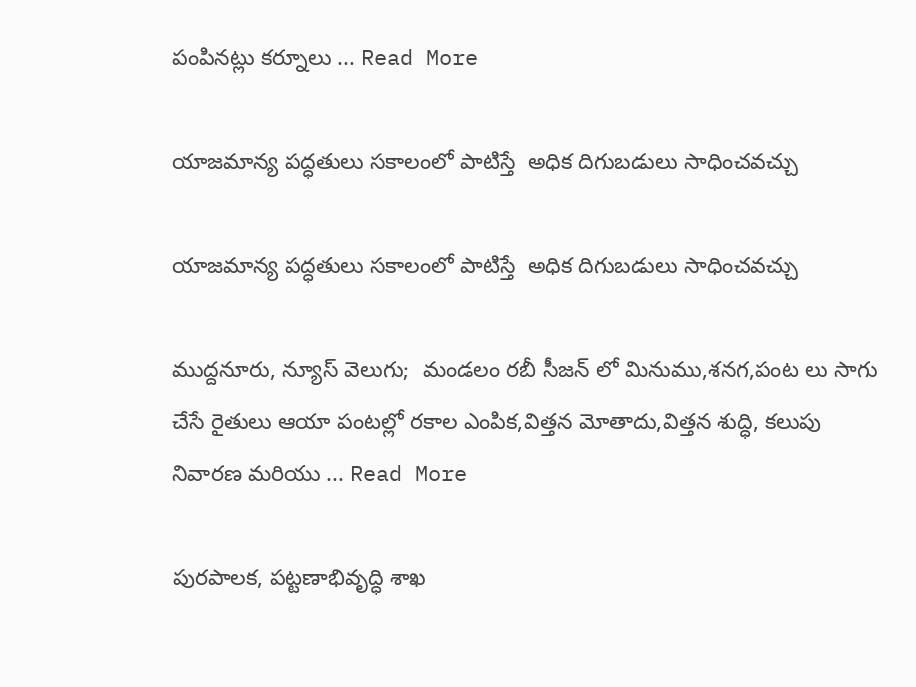పంపినట్లు కర్నూలు ... Read More

యాజమాన్య పద్ధతులు సకాలంలో పాటిస్తే  అధిక దిగుబడులు సాధించవచ్చు

యాజమాన్య పద్ధతులు సకాలంలో పాటిస్తే  అధిక దిగుబడులు సాధించవచ్చు

ముద్దనూరు, న్యూస్ వెలుగు;  మండలం రబీ సీజన్ లో మినుము,శనగ,పంట లు సాగు చేసే రైతులు ఆయా పంటల్లో రకాల ఎంపిక,విత్తన మోతాదు,విత్తన శుద్ధి, కలుపు నివారణ మరియు ... Read More

పురపాలక, పట్టణాభివృద్ధి శాఖ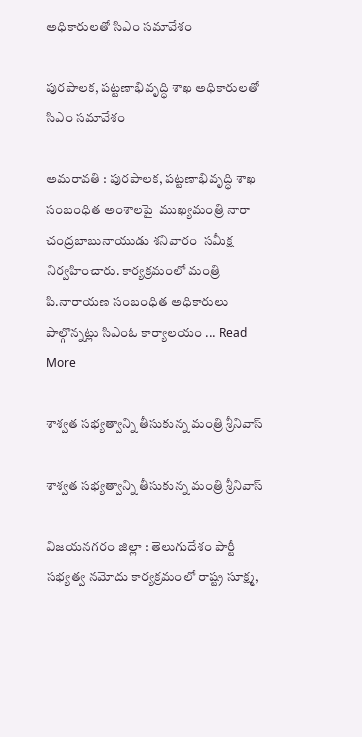అధికారులతో సిఎం సమావేశం

పురపాలక, పట్టణాభివృద్ధి శాఖ అధికారులతో సిఎం సమావేశం

అమరావతి : పురపాలక, పట్టణాభివృద్ధి శాఖ సంబంధిత అంశాలపై  ముఖ్యమంత్రి నారా చంద్రబాబునాయుడు శనివారం  సమీక్ష నిర్వహించారు. కార్యక్రమంలో మంత్రి  పి.నారాయణ సంబంధిత అధికారులు పాల్గొన్నట్లు సిఎంఓ కార్యాలయం ... Read More

శాశ్వత సభ్యత్వాన్ని తీసుకున్న మంత్రి శ్రీనివాస్

శాశ్వత సభ్యత్వాన్ని తీసుకున్న మంత్రి శ్రీనివాస్

విజయనగరం జిల్లా : తెలుగుదేశం పార్టీ సభ్యత్వ నమోదు కార్యక్రమంలో రాష్ట్ర సూక్ష్మ,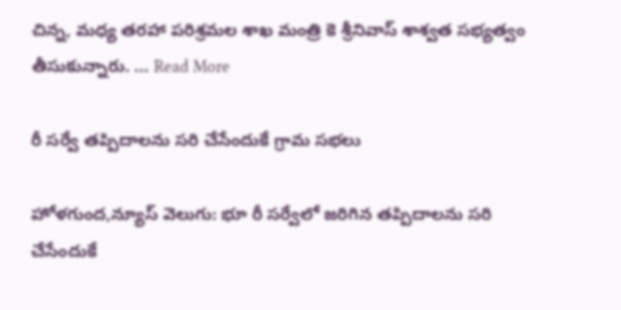చిన్న, మధ్య తరహా పరిశ్రమల శాఖ మంత్రి కె శ్రీనివాస్ శాశ్వత సభ్యత్వం తీసుకున్నారు. ... Read More

రీ సర్వే తప్పిదాలను సరి చేసేందుకే గ్రామ సభలు

హోళగుంద,న్యూస్ వెలుగు: భూ రీ సర్వేలో జరిగిన తప్పిదాలను సరి చేసేందుకే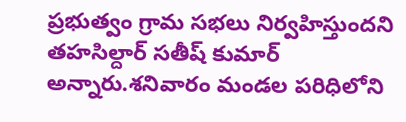ప్రభుత్వం గ్రామ సభలు నిర్వహిస్తుందని తహసిల్దార్ సతీష్ కుమార్ అన్నారు.శనివారం మండల పరిధిలోని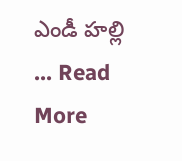ఎండీ హల్లి ... Read More